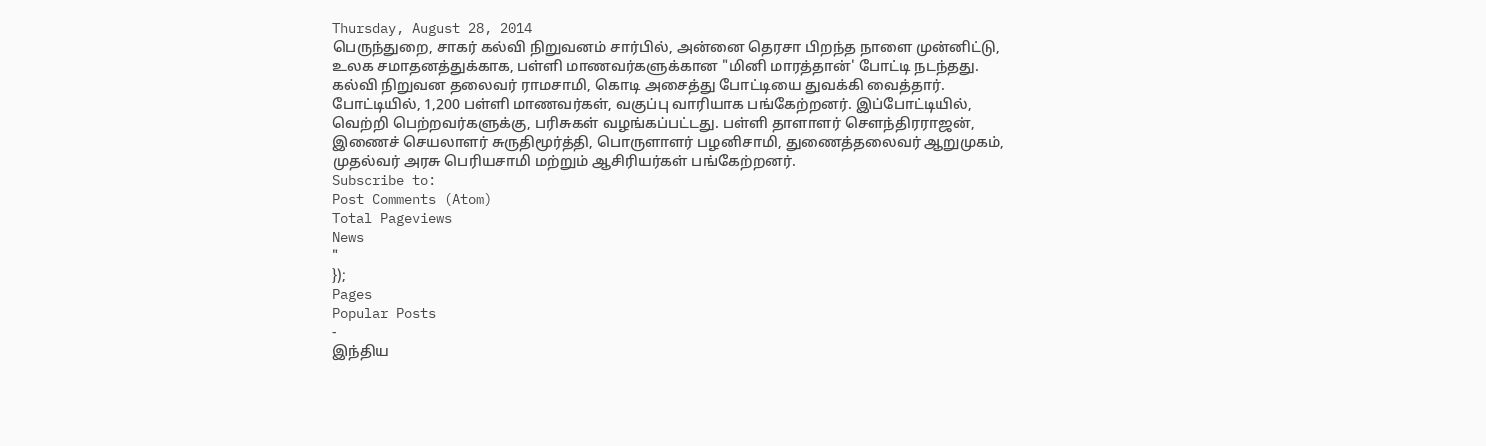Thursday, August 28, 2014
பெருந்துறை, சாகர் கல்வி நிறுவனம் சார்பில், அன்னை தெரசா பிறந்த நாளை முன்னிட்டு, உலக சமாதனத்துக்காக, பள்ளி மாணவர்களுக்கான "மினி மாரத்தான்' போட்டி நடந்தது. கல்வி நிறுவன தலைவர் ராமசாமி, கொடி அசைத்து போட்டியை துவக்கி வைத்தார். போட்டியில், 1,200 பள்ளி மாணவர்கள், வகுப்பு வாரியாக பங்கேற்றனர். இப்போட்டியில், வெற்றி பெற்றவர்களுக்கு, பரிசுகள் வழங்கப்பட்டது. பள்ளி தாளாளர் சௌந்திரராஜன், இணைச் செயலாளர் சுருதிமூர்த்தி, பொருளாளர் பழனிசாமி, துணைத்தலைவர் ஆறுமுகம், முதல்வர் அரசு பெரியசாமி மற்றும் ஆசிரியர்கள் பங்கேற்றனர்.
Subscribe to:
Post Comments (Atom)
Total Pageviews
News
"
});
Pages
Popular Posts
-
இந்திய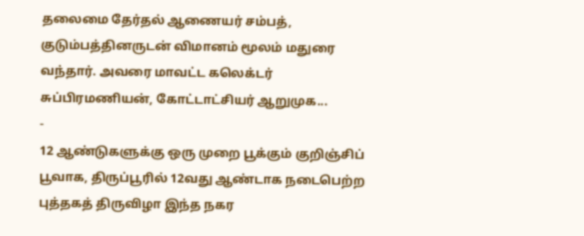தலைமை தேர்தல் ஆணையர் சம்பத், குடும்பத்தினருடன் விமானம் மூலம் மதுரை வந்தார். அவரை மாவட்ட கலெக்டர் சுப்பிரமணியன், கோட்டாட்சியர் ஆறுமுக...
-
12 ஆண்டுகளுக்கு ஒரு முறை பூக்கும் குறிஞ்சிப் பூவாக, திருப்பூரில் 12வது ஆண்டாக நடைபெற்ற புத்தகத் திருவிழா இந்த நகர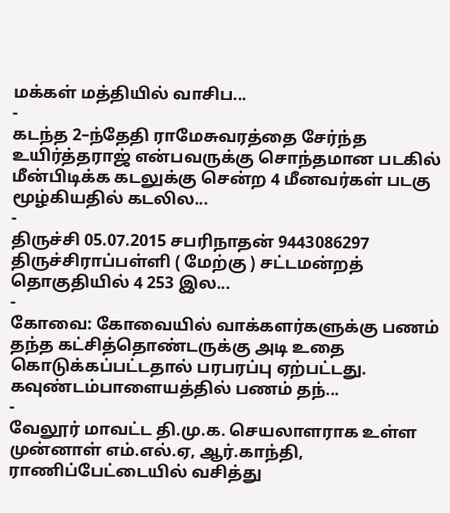மக்கள் மத்தியில் வாசிப...
-
கடந்த 2–ந்தேதி ராமேசுவரத்தை சேர்ந்த உயிர்த்தராஜ் என்பவருக்கு சொந்தமான படகில் மீன்பிடிக்க கடலுக்கு சென்ற 4 மீனவர்கள் படகு மூழ்கியதில் கடலில...
-
திருச்சி 05.07.2015 சபரிநாதன் 9443086297 திருச்சிராப்பள்ளி ( மேற்கு ) சட்டமன்றத் தொகுதியில் 4 253 இல...
-
கோவை: கோவையில் வாக்களர்களுக்கு பணம் தந்த கட்சித்தொண்டருக்கு அடி உதை கொடுக்கப்பட்டதால் பரபரப்பு ஏற்பட்டது. கவுண்டம்பாளையத்தில் பணம் தந்...
-
வேலூர் மாவட்ட தி.மு.க. செயலாளராக உள்ள முன்னாள் எம்.எல்.ஏ, ஆர்.காந்தி, ராணிப்பேட்டையில் வசித்து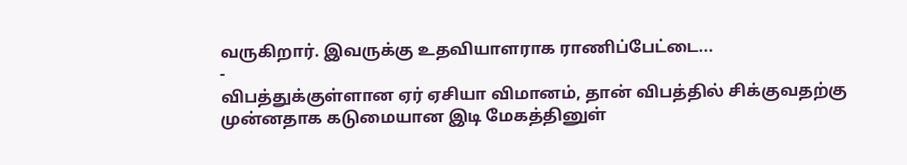வருகிறார். இவருக்கு உதவியாளராக ராணிப்பேட்டை...
-
விபத்துக்குள்ளான ஏர் ஏசியா விமானம், தான் விபத்தில் சிக்குவதற்கு முன்னதாக கடுமையான இடி மேகத்தினுள்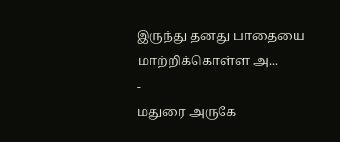இருந்து தனது பாதையை மாற்றிக்கொள்ள அ...
-
மதுரை அருகே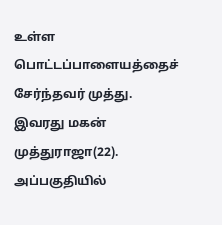உள்ள பொட்டப்பாளையத்தைச் சேர்ந்தவர் முத்து. இவரது மகன் முத்துராஜா(22). அப்பகுதியில்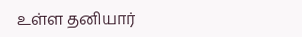உள்ள தனியார்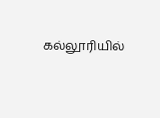கல்லூரியில்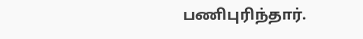பணிபுரிந்தார்.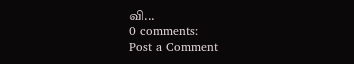வி...
0 comments:
Post a Comment